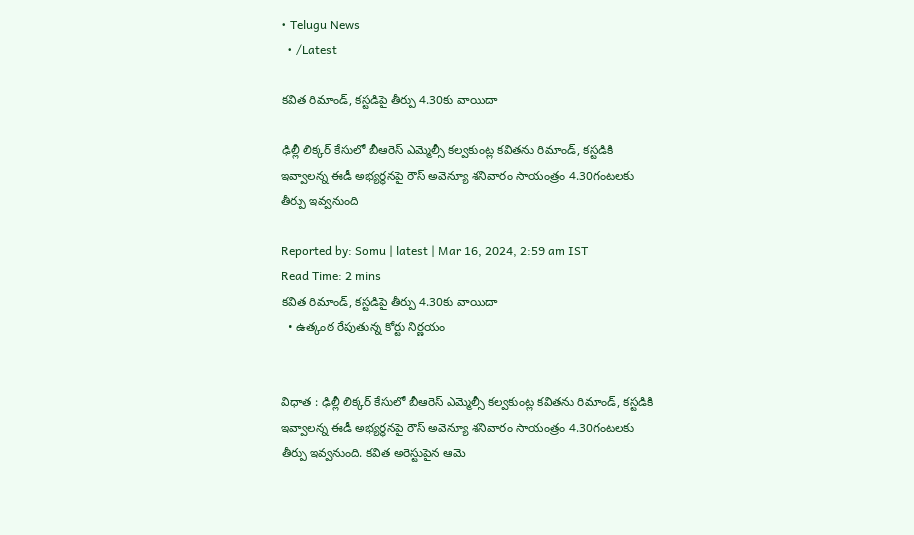• Telugu News
  • /Latest

కవిత రిమాండ్‌, కస్టడిపై తీర్పు 4.30కు వాయిదా

ఢిల్లీ లిక్కర్ కేసులో బీఆరెస్ ఎమ్మెల్సీ కల్వకుంట్ల కవితను రిమాండ్, కస్టడికి ఇవ్వాలన్న ఈడీ అభ్యర్థనపై రౌస్ అవెన్యూ శనివారం సాయంత్రం 4.30గంటలకు తీర్పు ఇవ్వనుంది

Reported by: Somu | latest | Mar 16, 2024, 2:59 am IST
Read Time: 2 mins
కవిత రిమాండ్‌, కస్టడిపై తీర్పు 4.30కు వాయిదా
  • ఉత్కంఠ రేపుతున్న కోర్టు నిర్ణయం


విధాత : ఢిల్లీ లిక్కర్ కేసులో బీఆరెస్ ఎమ్మెల్సీ కల్వకుంట్ల కవితను రిమాండ్, కస్టడికి ఇవ్వాలన్న ఈడీ అభ్యర్థనపై రౌస్ అవెన్యూ శనివారం సాయంత్రం 4.30గంటలకు తీర్పు ఇవ్వనుంది. కవిత అరెస్టుపైన ఆమె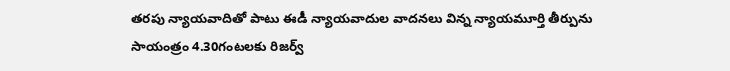తరపు న్యాయవాదితో పాటు ఈడీ న్యాయవాదుల వాదనలు విన్న న్యాయమూర్తి తీర్పును సాయంత్రం 4.30గంటలకు రిజర్వ్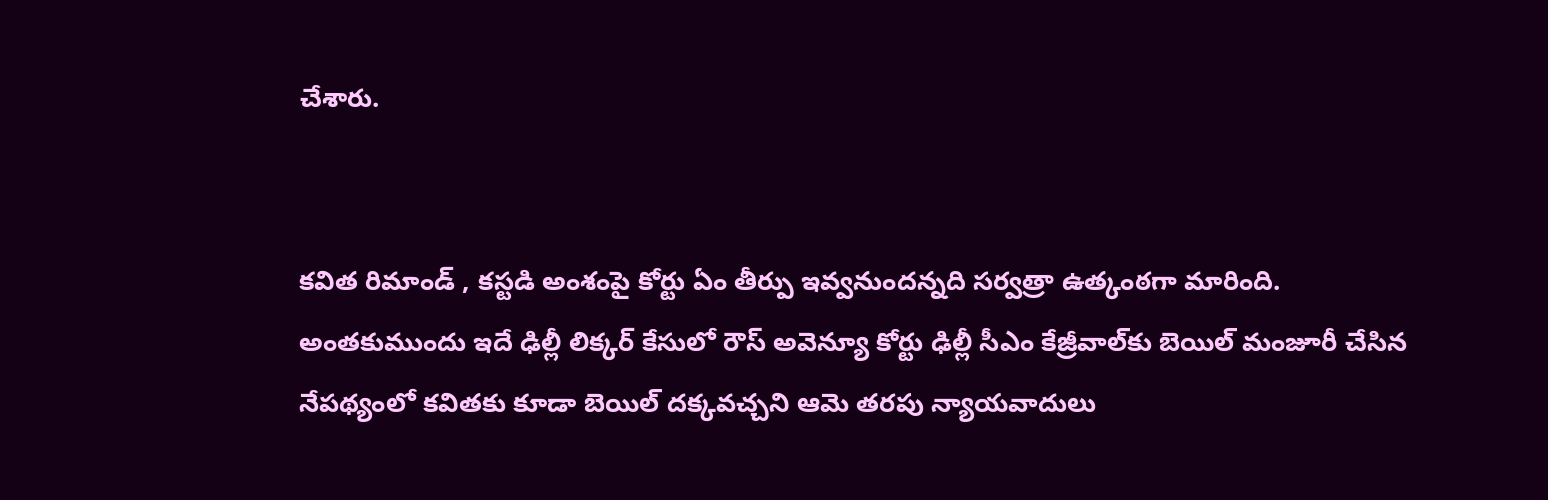చేశారు.


కవిత రిమాండ్ , కస్టడి అంశంపై కోర్టు ఏం తీర్పు ఇవ్వనుందన్నది సర్వత్రా ఉత్కంఠగా మారింది. అంతకుముందు ఇదే ఢిల్లీ లిక్కర్ కేసులో రౌస్ అవెన్యూ కోర్టు ఢిల్లీ సీఎం కేజ్రీవాల్‌కు బెయిల్ మంజూరీ చేసిన నేపథ్యంలో కవితకు కూడా బెయిల్ దక్కవచ్చని ఆమె తరపు న్యాయవాదులు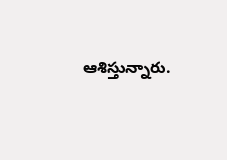ఆశిస్తున్నారు.